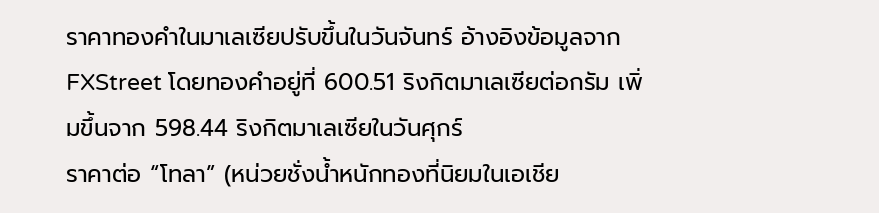ราคาทองคำในมาเลเซียปรับขึ้นในวันจันทร์ อ้างอิงข้อมูลจาก FXStreet โดยทองคำอยู่ที่ 600.51 ริงกิตมาเลเซียต่อกรัม เพิ่มขึ้นจาก 598.44 ริงกิตมาเลเซียในวันศุกร์
ราคาต่อ “โทลา” (หน่วยชั่งน้ำหนักทองที่นิยมในเอเชีย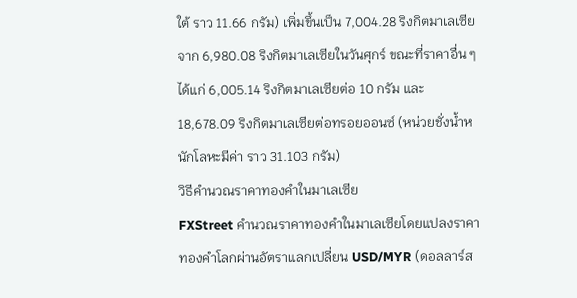ใต้ ราว 11.66 กรัม) เพิ่มขึ้นเป็น 7,004.28 ริงกิตมาเลเซีย จาก 6,980.08 ริงกิตมาเลเซียในวันศุกร์ ขณะที่ราคาอื่น ๆ ได้แก่ 6,005.14 ริงกิตมาเลเซียต่อ 10 กรัม และ 18,678.09 ริงกิตมาเลเซียต่อทรอยออนซ์ (หน่วยชั่งน้ำหนักโลหะมีค่า ราว 31.103 กรัม)
วิธีคำนวณราคาทองคำในมาเลเซีย
FXStreet คำนวณราคาทองคำในมาเลเซียโดยแปลงราคาทองคำโลกผ่านอัตราแลกเปลี่ยน USD/MYR (ดอลลาร์ส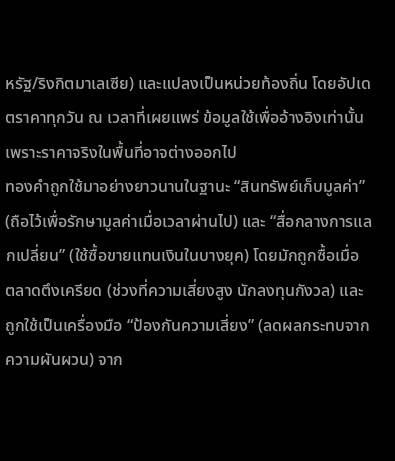หรัฐ/ริงกิตมาเลเซีย) และแปลงเป็นหน่วยท้องถิ่น โดยอัปเดตราคาทุกวัน ณ เวลาที่เผยแพร่ ข้อมูลใช้เพื่ออ้างอิงเท่านั้น เพราะราคาจริงในพื้นที่อาจต่างออกไป
ทองคำถูกใช้มาอย่างยาวนานในฐานะ “สินทรัพย์เก็บมูลค่า” (ถือไว้เพื่อรักษามูลค่าเมื่อเวลาผ่านไป) และ “สื่อกลางการแลกเปลี่ยน” (ใช้ซื้อขายแทนเงินในบางยุค) โดยมักถูกซื้อเมื่อ ตลาดตึงเครียด (ช่วงที่ความเสี่ยงสูง นักลงทุนกังวล) และถูกใช้เป็นเครื่องมือ “ป้องกันความเสี่ยง” (ลดผลกระทบจากความผันผวน) จาก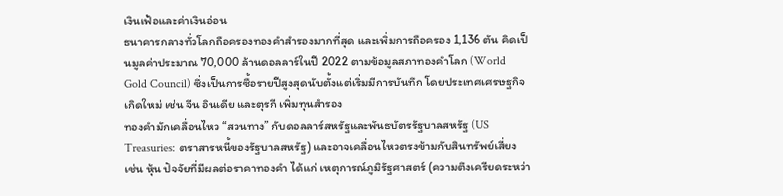เงินเฟ้อและค่าเงินอ่อน
ธนาคารกลางทั่วโลกถือครองทองคำสำรองมากที่สุด และเพิ่มการถือครอง 1,136 ตัน คิดเป็นมูลค่าประมาณ 70,000 ล้านดอลลาร์ในปี 2022 ตามข้อมูลสภาทองคำโลก (World Gold Council) ซึ่งเป็นการซื้อรายปีสูงสุดนับตั้งแต่เริ่มมีการบันทึก โดยประเทศเศรษฐกิจเกิดใหม่ เช่น จีน อินเดีย และตุรกี เพิ่มทุนสำรอง
ทองคำมักเคลื่อนไหว “สวนทาง” กับดอลลาร์สหรัฐและพันธบัตรรัฐบาลสหรัฐ (US Treasuries: ตราสารหนี้ของรัฐบาลสหรัฐ) และอาจเคลื่อนไหวตรงข้ามกับสินทรัพย์เสี่ยง เช่น หุ้น ปัจจัยที่มีผลต่อราคาทองคำ ได้แก่ เหตุการณ์ภูมิรัฐศาสตร์ (ความตึงเครียดระหว่า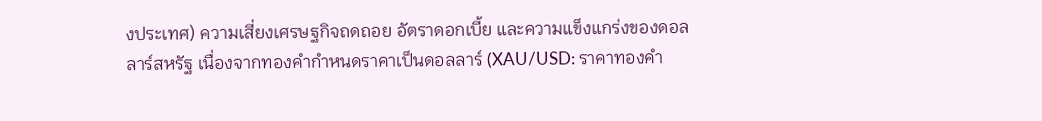งประเทศ) ความเสี่ยงเศรษฐกิจถดถอย อัตราดอกเบี้ย และความแข็งแกร่งของดอลลาร์สหรัฐ เนื่องจากทองคำกำหนดราคาเป็นดอลลาร์ (XAU/USD: ราคาทองคำ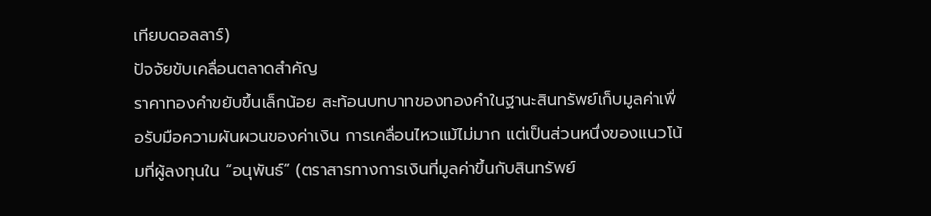เทียบดอลลาร์)
ปัจจัยขับเคลื่อนตลาดสำคัญ
ราคาทองคำขยับขึ้นเล็กน้อย สะท้อนบทบาทของทองคำในฐานะสินทรัพย์เก็บมูลค่าเพื่อรับมือความผันผวนของค่าเงิน การเคลื่อนไหวแม้ไม่มาก แต่เป็นส่วนหนึ่งของแนวโน้มที่ผู้ลงทุนใน “อนุพันธ์” (ตราสารทางการเงินที่มูลค่าขึ้นกับสินทรัพย์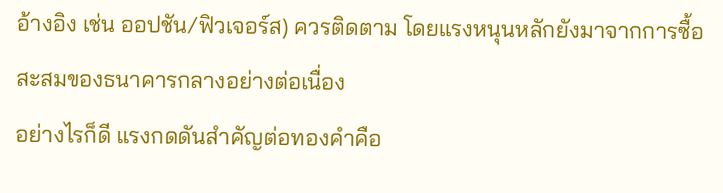อ้างอิง เช่น ออปชัน/ฟิวเจอร์ส) ควรติดตาม โดยแรงหนุนหลักยังมาจากการซื้อสะสมของธนาคารกลางอย่างต่อเนื่อง
อย่างไรก็ดี แรงกดดันสำคัญต่อทองคำคือ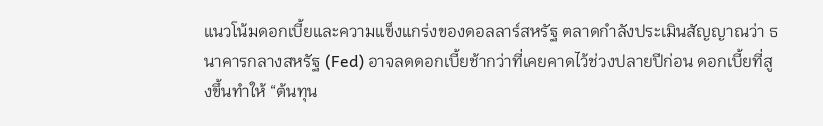แนวโน้มดอกเบี้ยและความแข็งแกร่งของดอลลาร์สหรัฐ ตลาดกำลังประเมินสัญญาณว่า ธนาคารกลางสหรัฐ (Fed) อาจลดดอกเบี้ยช้ากว่าที่เคยคาดไว้ช่วงปลายปีก่อน ดอกเบี้ยที่สูงขึ้นทำให้ “ต้นทุน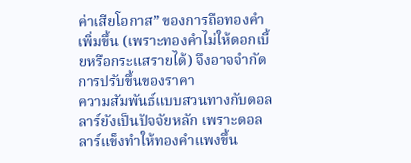ค่าเสียโอกาส” ของการถือทองคำเพิ่มขึ้น (เพราะทองคำไม่ให้ดอกเบี้ยหรือกระแสรายได้) จึงอาจจำกัดการปรับขึ้นของราคา
ความสัมพันธ์แบบสวนทางกับดอลลาร์ยังเป็นปัจจัยหลัก เพราะดอลลาร์แข็งทำให้ทองคำแพงขึ้น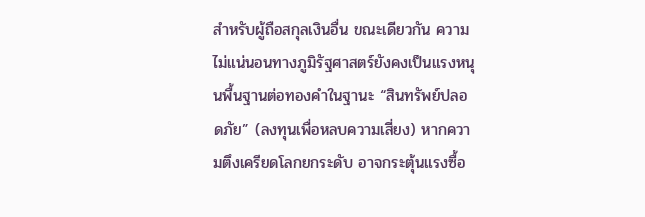สำหรับผู้ถือสกุลเงินอื่น ขณะเดียวกัน ความไม่แน่นอนทางภูมิรัฐศาสตร์ยังคงเป็นแรงหนุนพื้นฐานต่อทองคำในฐานะ “สินทรัพย์ปลอดภัย” (ลงทุนเพื่อหลบความเสี่ยง) หากความตึงเครียดโลกยกระดับ อาจกระตุ้นแรงซื้อ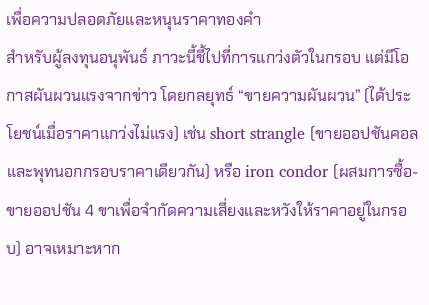เพื่อความปลอดภัยและหนุนราคาทองคำ
สำหรับผู้ลงทุนอนุพันธ์ ภาวะนี้ชี้ไปที่การแกว่งตัวในกรอบ แต่มีโอกาสผันผวนแรงจากข่าว โดยกลยุทธ์ “ขายความผันผวน” (ได้ประโยชน์เมื่อราคาแกว่งไม่แรง) เช่น short strangle (ขายออปชันคอลและพุทนอกกรอบราคาเดียวกัน) หรือ iron condor (ผสมการซื้อ-ขายออปชัน 4 ขาเพื่อจำกัดความเสี่ยงและหวังให้ราคาอยู่ในกรอบ) อาจเหมาะหาก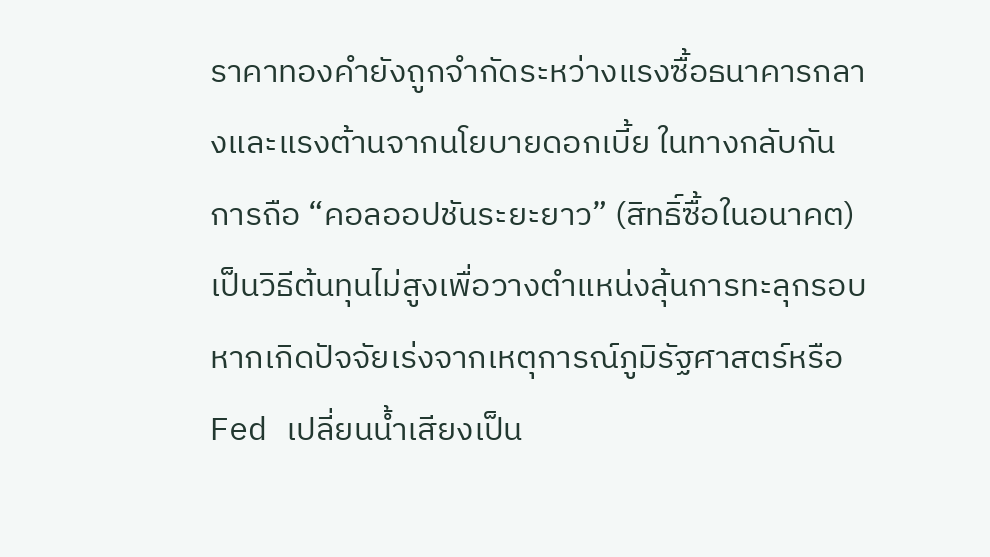ราคาทองคำยังถูกจำกัดระหว่างแรงซื้อธนาคารกลางและแรงต้านจากนโยบายดอกเบี้ย ในทางกลับกัน การถือ “คอลออปชันระยะยาว” (สิทธิ์ซื้อในอนาคต) เป็นวิธีต้นทุนไม่สูงเพื่อวางตำแหน่งลุ้นการทะลุกรอบ หากเกิดปัจจัยเร่งจากเหตุการณ์ภูมิรัฐศาสตร์หรือ Fed เปลี่ยนน้ำเสียงเป็น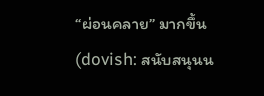“ผ่อนคลาย” มากขึ้น (dovish: สนับสนุนน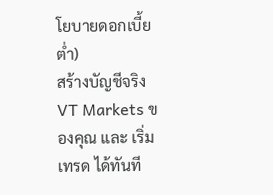โยบายดอกเบี้ยต่ำ)
สร้างบัญชีจริง VT Markets ของคุณ และ เริ่มเทรด ได้ทันที